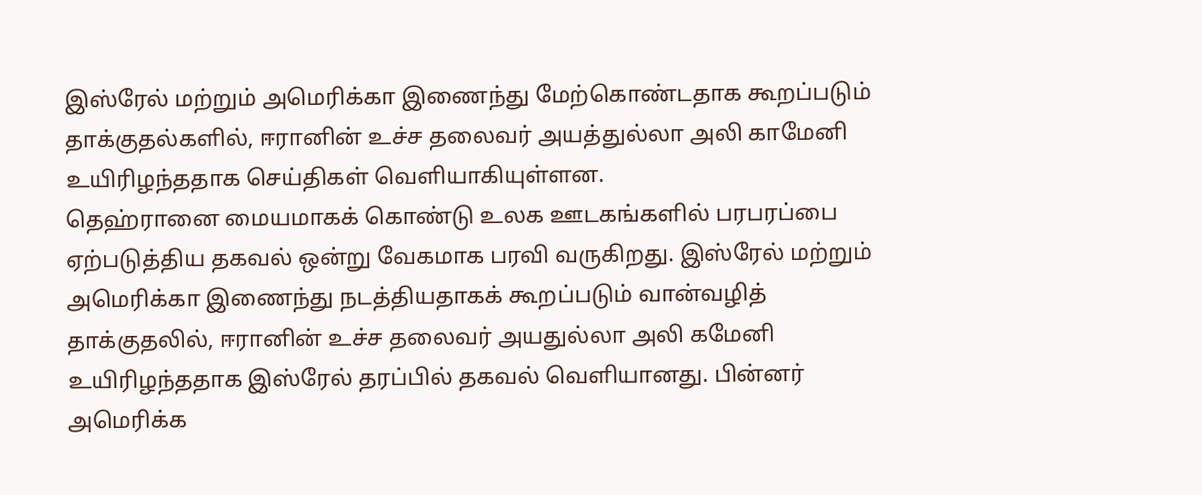இஸ்ரேல் மற்றும் அமெரிக்கா இணைந்து மேற்கொண்டதாக கூறப்படும் தாக்குதல்களில், ஈரானின் உச்ச தலைவர் அயத்துல்லா அலி காமேனி உயிரிழந்ததாக செய்திகள் வெளியாகியுள்ளன.
தெஹ்ரானை மையமாகக் கொண்டு உலக ஊடகங்களில் பரபரப்பை ஏற்படுத்திய தகவல் ஒன்று வேகமாக பரவி வருகிறது. இஸ்ரேல் மற்றும் அமெரிக்கா இணைந்து நடத்தியதாகக் கூறப்படும் வான்வழித் தாக்குதலில், ஈரானின் உச்ச தலைவர் அயதுல்லா அலி கமேனி உயிரிழந்ததாக இஸ்ரேல் தரப்பில் தகவல் வெளியானது. பின்னர் அமெரிக்க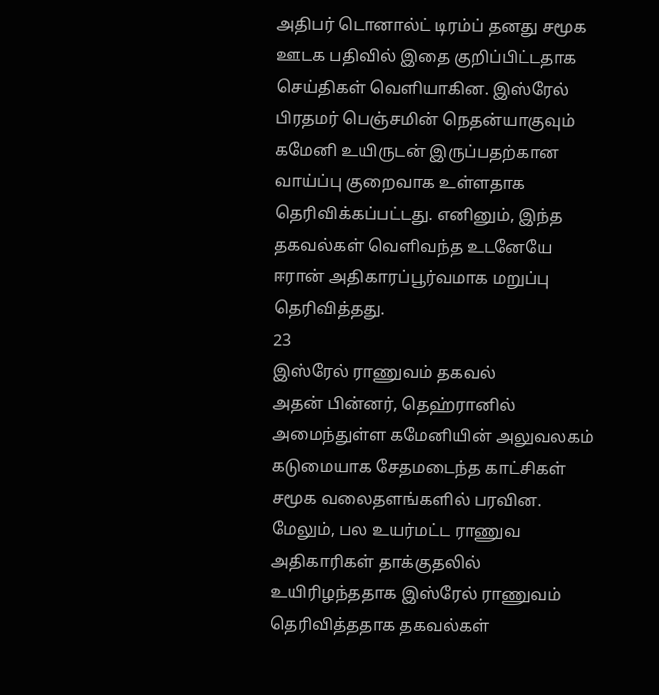அதிபர் டொனால்ட் டிரம்ப் தனது சமூக ஊடக பதிவில் இதை குறிப்பிட்டதாக செய்திகள் வெளியாகின. இஸ்ரேல் பிரதமர் பெஞ்சமின் நெதன்யாகுவும் கமேனி உயிருடன் இருப்பதற்கான வாய்ப்பு குறைவாக உள்ளதாக தெரிவிக்கப்பட்டது. எனினும், இந்த தகவல்கள் வெளிவந்த உடனேயே ஈரான் அதிகாரப்பூர்வமாக மறுப்பு தெரிவித்தது.
23
இஸ்ரேல் ராணுவம் தகவல்
அதன் பின்னர், தெஹ்ரானில் அமைந்துள்ள கமேனியின் அலுவலகம் கடுமையாக சேதமடைந்த காட்சிகள் சமூக வலைதளங்களில் பரவின. மேலும், பல உயர்மட்ட ராணுவ அதிகாரிகள் தாக்குதலில் உயிரிழந்ததாக இஸ்ரேல் ராணுவம் தெரிவித்ததாக தகவல்கள்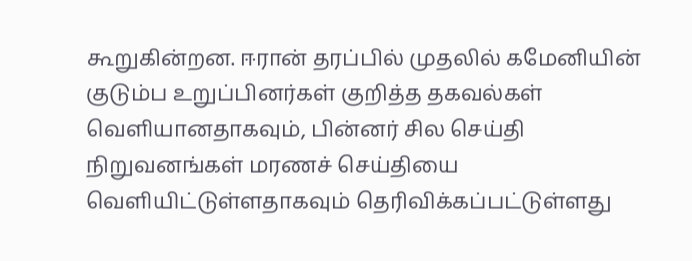கூறுகின்றன. ஈரான் தரப்பில் முதலில் கமேனியின் குடும்ப உறுப்பினர்கள் குறித்த தகவல்கள் வெளியானதாகவும், பின்னர் சில செய்தி நிறுவனங்கள் மரணச் செய்தியை வெளியிட்டுள்ளதாகவும் தெரிவிக்கப்பட்டுள்ளது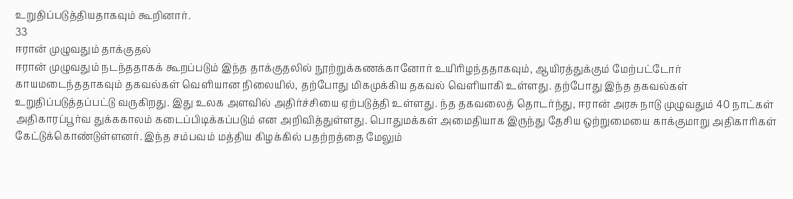உறுதிப்படுத்தியதாகவும் கூறினார்.
33
ஈரான் முழுவதும் தாக்குதல்
ஈரான் முழுவதும் நடந்ததாகக் கூறப்படும் இந்த தாக்குதலில் நூற்றுக்கணக்கானோர் உயிரிழந்ததாகவும், ஆயிரத்துக்கும் மேற்பட்டோர் காயமடைந்ததாகவும் தகவல்கள் வெளியான நிலையில், தற்போது மிகமுக்கிய தகவல் வெளியாகி உள்ளது. தற்போது இந்த தகவல்கள் உறுதிப்படுத்தப்பட்டு வருகிறது. இது உலக அளவில் அதிர்ச்சியை ஏற்படுத்தி உள்ளது. ந்த தகவலைத் தொடர்ந்து, ஈரான் அரசு நாடு முழுவதும் 40 நாட்கள் அதிகாரப்பூர்வ துக்ககாலம் கடைப்பிடிக்கப்படும் என அறிவித்துள்ளது. பொதுமக்கள் அமைதியாக இருந்து தேசிய ஒற்றுமையை காக்குமாறு அதிகாரிகள் கேட்டுக்கொண்டுள்ளனர். இந்த சம்பவம் மத்திய கிழக்கில் பதற்றத்தை மேலும்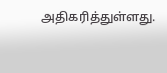அதிகரித்துள்ளது.